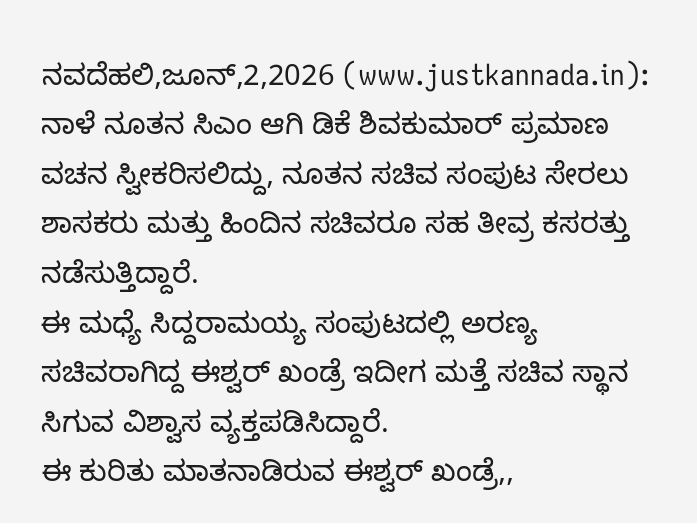ನವದೆಹಲಿ,ಜೂನ್,2,2026 (www.justkannada.in): ನಾಳೆ ನೂತನ ಸಿಎಂ ಆಗಿ ಡಿಕೆ ಶಿವಕುಮಾರ್ ಪ್ರಮಾಣ ವಚನ ಸ್ವೀಕರಿಸಲಿದ್ದು, ನೂತನ ಸಚಿವ ಸಂಪುಟ ಸೇರಲು ಶಾಸಕರು ಮತ್ತು ಹಿಂದಿನ ಸಚಿವರೂ ಸಹ ತೀವ್ರ ಕಸರತ್ತು ನಡೆಸುತ್ತಿದ್ದಾರೆ.
ಈ ಮಧ್ಯೆ ಸಿದ್ದರಾಮಯ್ಯ ಸಂಪುಟದಲ್ಲಿ ಅರಣ್ಯ ಸಚಿವರಾಗಿದ್ದ ಈಶ್ವರ್ ಖಂಡ್ರೆ ಇದೀಗ ಮತ್ತೆ ಸಚಿವ ಸ್ಥಾನ ಸಿಗುವ ವಿಶ್ವಾಸ ವ್ಯಕ್ತಪಡಿಸಿದ್ದಾರೆ.
ಈ ಕುರಿತು ಮಾತನಾಡಿರುವ ಈಶ್ವರ್ ಖಂಡ್ರೆ,,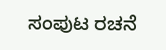ಸಂಪುಟ ರಚನೆ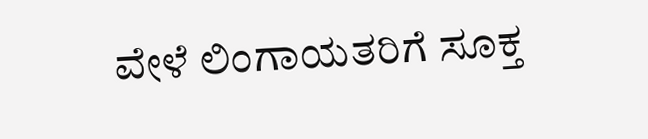ವೇಳೆ ಲಿಂಗಾಯತರಿಗೆ ಸೂಕ್ತ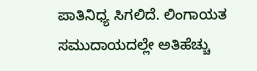ಪಾತಿನಿಧ್ಯ ಸಿಗಲಿದೆ. ಲಿಂಗಾಯತ ಸಮುದಾಯದಲ್ಲೇ ಅತಿಹೆಚ್ಚು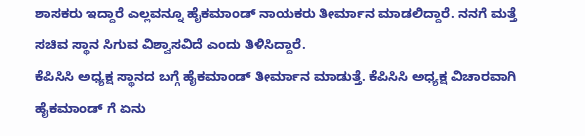ಶಾಸಕರು ಇದ್ದಾರೆ ಎಲ್ಲವನ್ನೂ ಹೈಕಮಾಂಡ್ ನಾಯಕರು ತೀರ್ಮಾನ ಮಾಡಲಿದ್ದಾರೆ. ನನಗೆ ಮತ್ತೆ ಸಚಿವ ಸ್ಥಾನ ಸಿಗುವ ವಿಶ್ವಾಸವಿದೆ ಎಂದು ತಿಳಿಸಿದ್ದಾರೆ.
ಕೆಪಿಸಿಸಿ ಅಧ್ಯಕ್ಷ ಸ್ಥಾನದ ಬಗ್ಗೆ ಹೈಕಮಾಂಡ್ ತೀರ್ಮಾನ ಮಾಡುತ್ತೆ. ಕೆಪಿಸಿಸಿ ಅಧ್ಯಕ್ಷ ವಿಚಾರವಾಗಿ ಹೈಕಮಾಂಡ್ ಗೆ ಏನು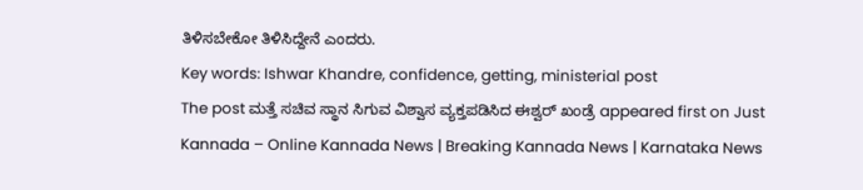ತಿಳಿಸಬೇಕೋ ತಿಳಿಸಿದ್ದೇನೆ ಎಂದರು.
Key words: Ishwar Khandre, confidence, getting, ministerial post
The post ಮತ್ತೆ ಸಚಿವ ಸ್ಥಾನ ಸಿಗುವ ವಿಶ್ವಾಸ ವ್ಯಕ್ತಪಡಿಸಿದ ಈಶ್ವರ್ ಖಂಡ್ರೆ appeared first on Just Kannada – Online Kannada News | Breaking Kannada News | Karnataka News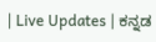| Live Updates | ಕನ್ನಡ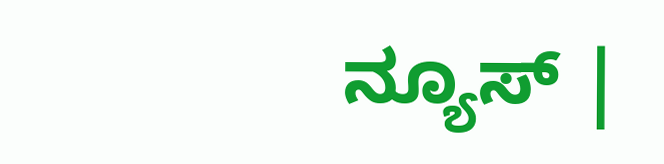ನ್ಯೂಸ್ |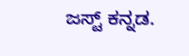ಜಸ್ಟ್ ಕನ್ನಡ.